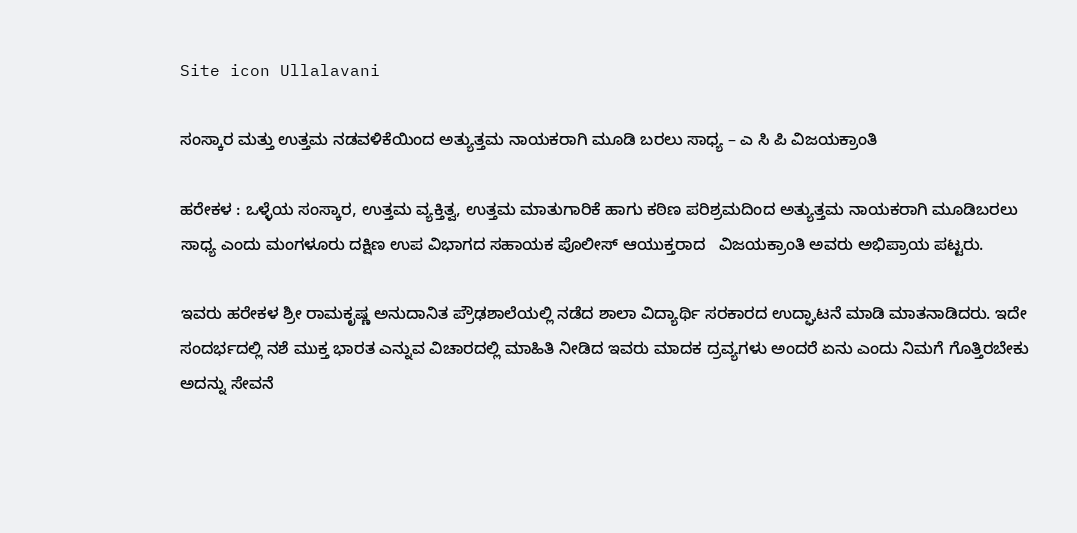Site icon Ullalavani

ಸಂಸ್ಕಾರ ಮತ್ತು ಉತ್ತಮ ನಡವಳಿಕೆಯಿಂದ ಅತ್ಯುತ್ತಮ ನಾಯಕರಾಗಿ ಮೂಡಿ ಬರಲು ಸಾಧ್ಯ – ಎ ಸಿ ಪಿ ವಿಜಯಕ್ರಾಂತಿ

ಹರೇಕಳ : ಒಳ್ಳೆಯ ಸಂಸ್ಕಾರ, ಉತ್ತಮ ವ್ಯಕ್ತಿತ್ವ, ಉತ್ತಮ ಮಾತುಗಾರಿಕೆ ಹಾಗು ಕಠಿಣ ಪರಿಶ್ರಮದಿಂದ ಅತ್ಯುತ್ತಮ ನಾಯಕರಾಗಿ ಮೂಡಿಬರಲು ಸಾಧ್ಯ ಎಂದು ಮಂಗಳೂರು ದಕ್ಷಿಣ ಉಪ ವಿಭಾಗದ ಸಹಾಯಕ ಪೊಲೀಸ್ ಆಯುಕ್ತರಾದ   ವಿಜಯಕ್ರಾಂತಿ ಅವರು ಅಭಿಪ್ರಾಯ ಪಟ್ಟರು.

ಇವರು ಹರೇಕಳ ಶ್ರೀ ರಾಮಕೃಷ್ಣ ಅನುದಾನಿತ ಪ್ರೌಢಶಾಲೆಯಲ್ಲಿ ನಡೆದ ಶಾಲಾ ವಿದ್ಯಾರ್ಥಿ ಸರಕಾರದ ಉದ್ಘಾಟನೆ ಮಾಡಿ ಮಾತನಾಡಿದರು. ಇದೇ ಸಂದರ್ಭದಲ್ಲಿ ನಶೆ ಮುಕ್ತ ಭಾರತ ಎನ್ನುವ ವಿಚಾರದಲ್ಲಿ ಮಾಹಿತಿ ನೀಡಿದ ಇವರು ಮಾದಕ ದ್ರವ್ಯಗಳು ಅಂದರೆ ಏನು ಎಂದು ನಿಮಗೆ ಗೊತ್ತಿರಬೇಕು ಅದನ್ನು ಸೇವನೆ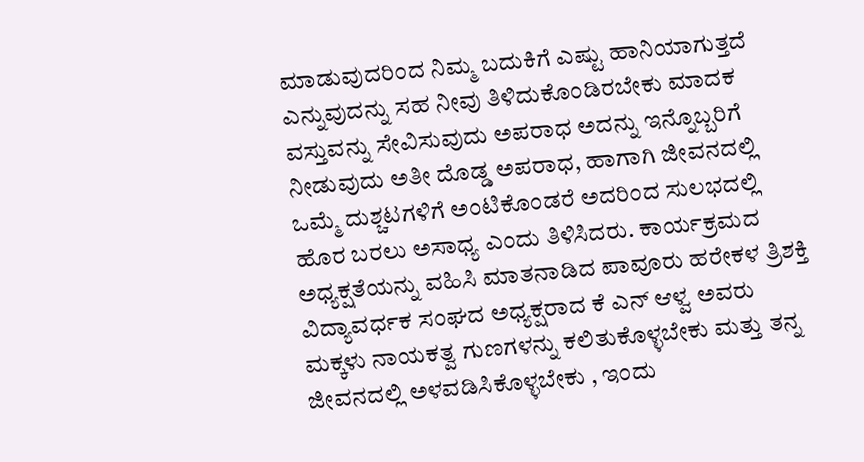ಮಾಡುವುದರಿಂದ ನಿಮ್ಮ ಬದುಕಿಗೆ ಎಷ್ಟು ಹಾನಿಯಾಗುತ್ತದೆ ಎನ್ನುವುದನ್ನು ಸಹ ನೀವು ತಿಳಿದುಕೊಂಡಿರಬೇಕು ಮಾದಕ ವಸ್ತುವನ್ನು ಸೇವಿಸುವುದು ಅಪರಾಧ ಅದನ್ನು ಇನ್ನೊಬ್ಬರಿಗೆ ನೀಡುವುದು ಅತೀ ದೊಡ್ಡ ಅಪರಾಧ, ಹಾಗಾಗಿ ಜೀವನದಲ್ಲಿ ಒಮ್ಮೆ ದುಶ್ಚಟಗಳಿಗೆ ಅಂಟಿಕೊಂಡರೆ ಅದರಿಂದ ಸುಲಭದಲ್ಲಿ ಹೊರ ಬರಲು ಅಸಾಧ್ಯ ಎಂದು ತಿಳಿಸಿದರು. ಕಾರ್ಯಕ್ರಮದ ಅಧ್ಯಕ್ಷತೆಯನ್ನು ವಹಿಸಿ ಮಾತನಾಡಿದ ಪಾವೂರು ಹರೇಕಳ ತ್ರಿಶಕ್ತಿ ವಿದ್ಯಾವರ್ಧಕ ಸಂಘದ ಅಧ್ಯಕ್ಷರಾದ ಕೆ ಎನ್ ಆಳ್ವ ಅವರು ಮಕ್ಕಳು ನಾಯಕತ್ವ ಗುಣಗಳನ್ನು ಕಲಿತುಕೊಳ್ಳಬೇಕು ಮತ್ತು ತನ್ನ ಜೀವನದಲ್ಲಿ ಅಳವಡಿಸಿಕೊಳ್ಳಬೇಕು , ಇಂದು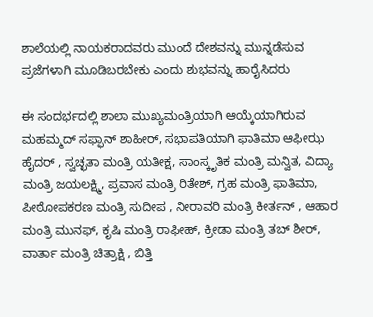ಶಾಲೆಯಲ್ಲಿ ನಾಯಕರಾದವರು ಮುಂದೆ ದೇಶವನ್ನು ಮುನ್ನಡೆಸುವ ಪ್ರಜೆಗಳಾಗಿ ಮೂಡಿಬರಬೇಕು ಎಂದು ಶುಭವನ್ನು ಹಾರೈಸಿದರು

ಈ ಸಂದರ್ಭದಲ್ಲಿ ಶಾಲಾ ಮುಖ್ಯಮಂತ್ರಿಯಾಗಿ ಆಯ್ಕೆಯಾಗಿರುವ ಮಹಮ್ಮದ್ ಸಫ್ಫಾನ್ ಶಾಹೀರ್, ಸಭಾಪತಿಯಾಗಿ ಫಾತಿಮಾ ಆಫೀಝ ಹೈದರ್ , ಸ್ವಚ್ಛತಾ ಮಂತ್ರಿ ಯತೀಕ್ಷ, ಸಾಂಸ್ಕೃತಿಕ ಮಂತ್ರಿ ಮನ್ವಿತ, ವಿದ್ಯಾ ಮಂತ್ರಿ ಜಯಲಕ್ಷ್ಮಿ, ಪ್ರವಾಸ ಮಂತ್ರಿ ರಿತೇಶ್, ಗ್ರಹ ಮಂತ್ರಿ ಫಾತಿಮಾ, ಪೀಠೋಪಕರಣ ಮಂತ್ರಿ ಸುದೀಪ , ನೀರಾವರಿ ಮಂತ್ರಿ ಕೀರ್ತನ್ , ಆಹಾರ ಮಂತ್ರಿ ಮುನಫ್, ಕೃಷಿ ಮಂತ್ರಿ ರಾಫೀಹ್, ಕ್ರೀಡಾ ಮಂತ್ರಿ ತಬ್ ಶೀರ್, ವಾರ್ತಾ ಮಂತ್ರಿ ಚಿತ್ರಾಕ್ಷಿ , ಬಿತ್ತಿ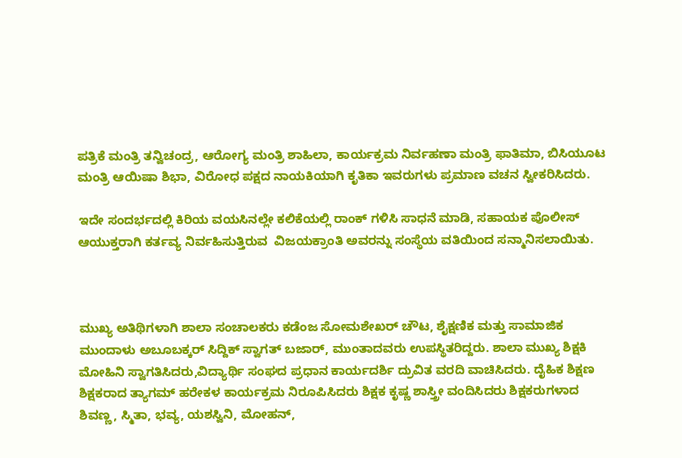ಪತ್ರಿಕೆ ಮಂತ್ರಿ ತನ್ವಿಚಂದ್ರ, ಆರೋಗ್ಯ ಮಂತ್ರಿ ಶಾಹಿಲಾ, ಕಾರ್ಯಕ್ರಮ ನಿರ್ವಹಣಾ ಮಂತ್ರಿ ಫಾತಿಮಾ, ಬಿಸಿಯೂಟ ಮಂತ್ರಿ ಆಯಿಷಾ ಶಿಭಾ, ವಿರೋಧ ಪಕ್ಷದ ನಾಯಕಿಯಾಗಿ ಕೃತಿಕಾ ಇವರುಗಳು ಪ್ರಮಾಣ ವಚನ ಸ್ವೀಕರಿಸಿದರು.

ಇದೇ ಸಂದರ್ಭದಲ್ಲಿ ಕಿರಿಯ ವಯಸಿನಲ್ಲೇ ಕಲಿಕೆಯಲ್ಲಿ ರಾಂಕ್ ಗಳಿಸಿ ಸಾಧನೆ ಮಾಡಿ, ಸಹಾಯಕ ಪೊಲೀಸ್ ಆಯುಕ್ತರಾಗಿ ಕರ್ತವ್ಯ ನಿರ್ವಹಿಸುತ್ತಿರುವ  ವಿಜಯಕ್ರಾಂತಿ ಅವರನ್ನು ಸಂಸ್ಥೆಯ ವತಿಯಿಂದ ಸನ್ಮಾನಿಸಲಾಯಿತು.



ಮುಖ್ಯ ಅತಿಥಿಗಳಾಗಿ ಶಾಲಾ ಸಂಚಾಲಕರು ಕಡೆಂಜ ಸೋಮಶೇಖರ್ ಚೌಟ, ಶೈಕ್ಷಣಿಕ ಮತ್ತು ಸಾಮಾಜಿಕ ಮುಂದಾಳು ಅಬೂಬಕ್ಕರ್ ಸಿದ್ದಿಕ್ ಸ್ವಾಗತ್ ಬಜಾರ್, ಮುಂತಾದವರು ಉಪಸ್ಥಿತರಿದ್ದರು. ಶಾಲಾ ಮುಖ್ಯ ಶಿಕ್ಷಕಿ ಮೋಹಿನಿ ಸ್ವಾಗತಿಸಿದರು,ವಿದ್ಯಾರ್ಥಿ ಸಂಘದ ಪ್ರಧಾನ ಕಾರ್ಯದರ್ಶಿ ದ್ರುವಿತ ವರದಿ ವಾಚಿಸಿದರು. ದೈಹಿಕ ಶಿಕ್ಷಣ ಶಿಕ್ಷಕರಾದ ತ್ಯಾಗಮ್ ಹರೇಕಳ ಕಾರ್ಯಕ್ರಮ ನಿರೂಪಿಸಿದರು ಶಿಕ್ಷಕ ಕೃಷ್ಣ ಶಾಸ್ತ್ರೀ ವಂದಿಸಿದರು ಶಿಕ್ಷಕರುಗಳಾದ ಶಿವಣ್ಣ, ಸ್ಮಿತಾ, ಭವ್ಯ, ಯಶಸ್ವಿನಿ, ಮೋಹನ್,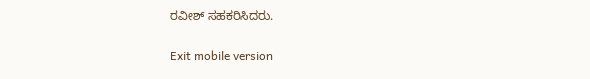ರವೀಶ್ ಸಹಕರಿಸಿದರು.

Exit mobile version